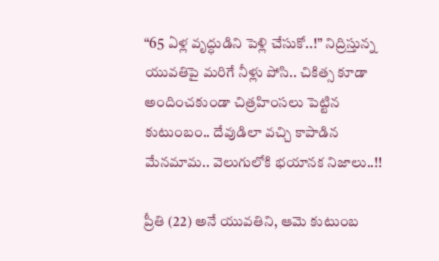“65 ఏళ్ల వృద్ధుడిని పెళ్లి చేసుకో..!” నిద్రిస్తున్న యువతిపై మరిగే నీళ్లు పోసి.. చికిత్స కూడా అందించకుండా చిత్రహింసలు పెట్టిన కుటుంబం.. దేవుడిలా వచ్చి కాపాడిన మేనమామ.. వెలుగులోకి భయానక నిజాలు..!!

ప్రీతి (22) అనే యువతిని, ఆమె కుటుంబ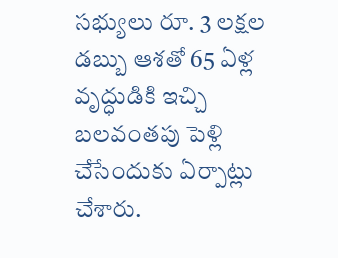సభ్యులు రూ. 3 లక్షల డబ్బు ఆశతో 65 ఏళ్ల వృద్ధుడికి ఇచ్చి బలవంతపు పెళ్లి చేసేందుకు ఏర్పాట్లు చేశారు.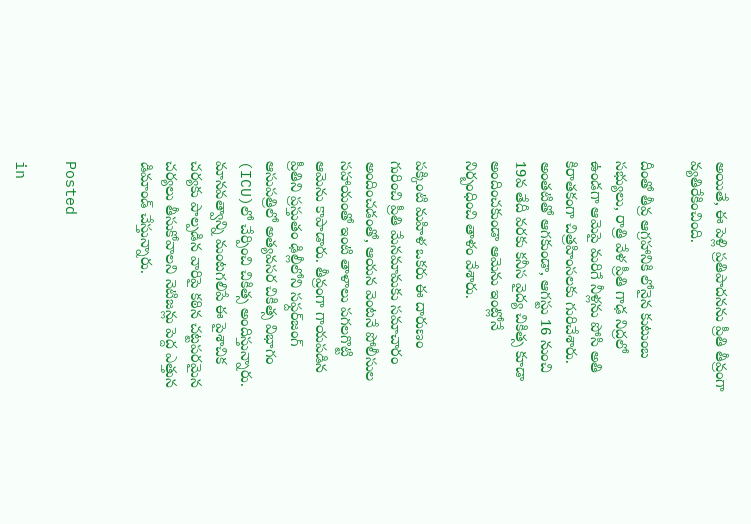అయితే, ఈ పెళ్లి ప్రతిపాదనను ప్రీతి తీవ్రంగా వ్యతిరేకించింది.

దీంతో తీవ్ర ఆగ్రహానికి లోనైన కుటుంబ సభ్యులు, రాత్రి వేళ ప్రీతి గాఢ నిద్రలో ఉండగా ఆమెపై మరిగే నీళ్లను పోసి అతి కిరాతకంగా చిత్రహింసలకు గురిచేశారు. అంతటితో ఆగకుండా, ఆగస్టు 16 నుంచి 19వ తేదీ వరకు కనీస వైద్య చికిత్స కూడా అందించకుండా ఆమెను ఇంట్లోనే నిర్బంధించి తాళం వేశారు.

పక్కింటి మహిళ ఒకరు ఈ దారుణం గురించి ప్రీతి మేనమామకు సమాచారం అందించడంతో, ఆయన వెంటనే పోలీసుల సహాయంతో ఇంటి తాళాలు పగలగొట్టి ఆమెను కాపాడారు. తీవ్రంగా గాయపడిన ప్రీతిని ప్రస్తుతం ఢిల్లీలోని సఫ్దర్‌జంగ్ ఆసుపత్రిలో అత్యవసర చికిత్స విభాగం (ICU)లో చేర్పించి చికిత్స అందిస్తున్నారు. మానవత్వాన్ని మంటగలిపే ఈ పైశాచిక చర్యకు పాల్పడిన వారిపై కఠిన చట్టపరమైన చర్యలు తీసుకోవాలని నెటిజన్లు పెద్ద ఎత్తున డిమాండ్ చేస్తున్నారు.


Posted

in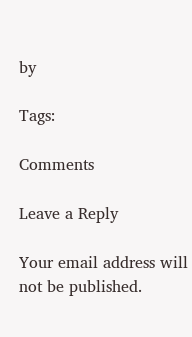by

Tags:

Comments

Leave a Reply

Your email address will not be published.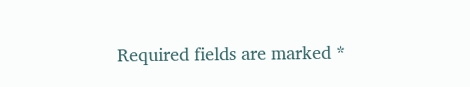Required fields are marked *